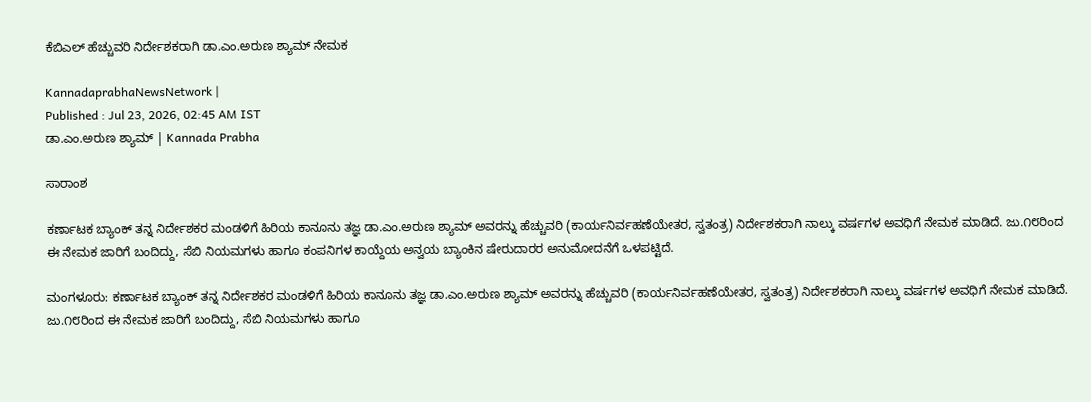ಕೆಬಿಎಲ್‌ ಹೆಚ್ಚುವರಿ ನಿರ್ದೇಶಕರಾಗಿ ಡಾ.ಎಂ.ಅರುಣ ಶ್ಯಾಮ್‌ ನೇಮಕ

KannadaprabhaNewsNetwork |
Published : Jul 23, 2026, 02:45 AM IST
ಡಾ.ಎಂ.ಅರುಣ ಶ್ಯಾಮ್‌ | Kannada Prabha

ಸಾರಾಂಶ

ಕರ್ಣಾಟಕ ಬ್ಯಾಂಕ್ ತನ್ನ ನಿರ್ದೇಶಕರ ಮಂಡಳಿಗೆ ಹಿರಿಯ ಕಾನೂನು ತಜ್ಞ ಡಾ.ಎಂ.ಅರುಣ ಶ್ಯಾಮ್ ಅವರನ್ನು ಹೆಚ್ಚುವರಿ (ಕಾರ್ಯನಿರ್ವಹಣೆಯೇತರ, ಸ್ವತಂತ್ರ) ನಿರ್ದೇಶಕರಾಗಿ ನಾಲ್ಕು ವರ್ಷಗಳ ಅವಧಿಗೆ ನೇಮಕ ಮಾಡಿದೆ. ಜು.೧೮ರಿಂದ ಈ ನೇಮಕ ಜಾರಿಗೆ ಬಂದಿದ್ದು, ಸೆಬಿ ನಿಯಮಗಳು ಹಾಗೂ ಕಂಪನಿಗಳ ಕಾಯ್ದೆಯ ಅನ್ವಯ ಬ್ಯಾಂಕಿನ ಷೇರುದಾರರ ಅನುಮೋದನೆಗೆ ಒಳಪಟ್ಟಿದೆ.

ಮಂಗಳೂರು: ಕರ್ಣಾಟಕ ಬ್ಯಾಂಕ್ ತನ್ನ ನಿರ್ದೇಶಕರ ಮಂಡಳಿಗೆ ಹಿರಿಯ ಕಾನೂನು ತಜ್ಞ ಡಾ.ಎಂ.ಅರುಣ ಶ್ಯಾಮ್ ಅವರನ್ನು ಹೆಚ್ಚುವರಿ (ಕಾರ್ಯನಿರ್ವಹಣೆಯೇತರ, ಸ್ವತಂತ್ರ) ನಿರ್ದೇಶಕರಾಗಿ ನಾಲ್ಕು ವರ್ಷಗಳ ಅವಧಿಗೆ ನೇಮಕ ಮಾಡಿದೆ. ಜು.೧೮ರಿಂದ ಈ ನೇಮಕ ಜಾರಿಗೆ ಬಂದಿದ್ದು, ಸೆಬಿ ನಿಯಮಗಳು ಹಾಗೂ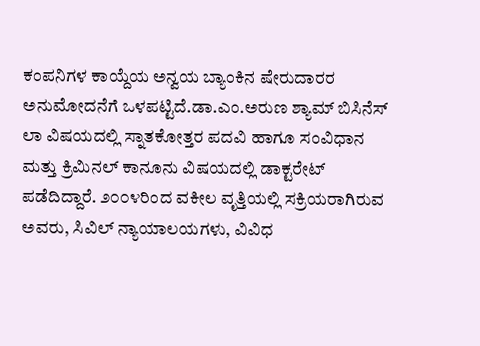ಕಂಪನಿಗಳ ಕಾಯ್ದೆಯ ಅನ್ವಯ ಬ್ಯಾಂಕಿನ ಷೇರುದಾರರ ಅನುಮೋದನೆಗೆ ಒಳಪಟ್ಟಿದೆ.ಡಾ.ಎಂ.ಅರುಣ ಶ್ಯಾಮ್ ಬಿಸಿನೆಸ್ ಲಾ ವಿಷಯದಲ್ಲಿ ಸ್ನಾತಕೋತ್ತರ ಪದವಿ ಹಾಗೂ ಸಂವಿಧಾನ ಮತ್ತು ಕ್ರಿಮಿನಲ್ ಕಾನೂನು ವಿಷಯದಲ್ಲಿ ಡಾಕ್ಟರೇಟ್ ಪಡೆದಿದ್ದಾರೆ. ೨೦೦೪ರಿಂದ ವಕೀಲ ವೃತ್ತಿಯಲ್ಲಿ ಸಕ್ರಿಯರಾಗಿರುವ ಅವರು, ಸಿವಿಲ್ ನ್ಯಾಯಾಲಯಗಳು, ವಿವಿಧ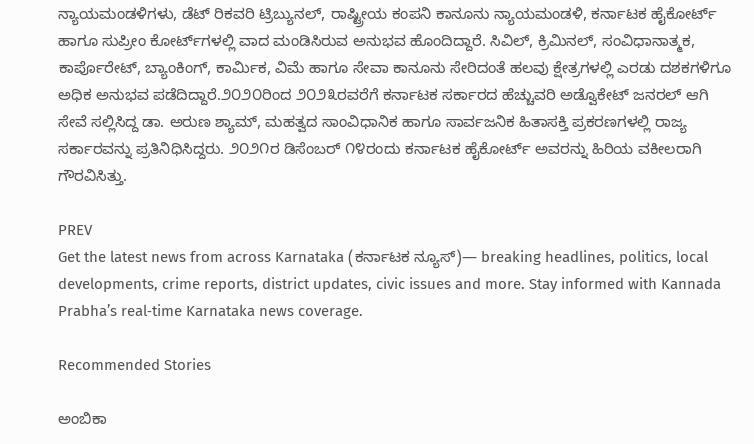ನ್ಯಾಯಮಂಡಳಿಗಳು, ಡೆಟ್ ರಿಕವರಿ ಟ್ರಿಬ್ಯುನಲ್, ರಾಷ್ಟ್ರೀಯ ಕಂಪನಿ ಕಾನೂನು ನ್ಯಾಯಮಂಡಳಿ, ಕರ್ನಾಟಕ ಹೈಕೋರ್ಟ್ ಹಾಗೂ ಸುಪ್ರೀಂ ಕೋರ್ಟ್‌ಗಳಲ್ಲಿ ವಾದ ಮಂಡಿಸಿರುವ ಅನುಭವ ಹೊಂದಿದ್ದಾರೆ. ಸಿವಿಲ್, ಕ್ರಿಮಿನಲ್, ಸಂವಿಧಾನಾತ್ಮಕ, ಕಾರ್ಪೊರೇಟ್, ಬ್ಯಾಂಕಿಂಗ್, ಕಾರ್ಮಿಕ, ವಿಮೆ ಹಾಗೂ ಸೇವಾ ಕಾನೂನು ಸೇರಿದಂತೆ ಹಲವು ಕ್ಷೇತ್ರಗಳಲ್ಲಿ ಎರಡು ದಶಕಗಳಿಗೂ ಅಧಿಕ ಅನುಭವ ಪಡೆದಿದ್ದಾರೆ.೨೦೨೦ರಿಂದ ೨೦೨೩ರವರೆಗೆ ಕರ್ನಾಟಕ ಸರ್ಕಾರದ ಹೆಚ್ಚುವರಿ ಅಡ್ವೊಕೇಟ್ ಜನರಲ್ ಆಗಿ ಸೇವೆ ಸಲ್ಲಿಸಿದ್ದ ಡಾ. ಅರುಣ ಶ್ಯಾಮ್, ಮಹತ್ವದ ಸಾಂವಿಧಾನಿಕ ಹಾಗೂ ಸಾರ್ವಜನಿಕ ಹಿತಾಸಕ್ತಿ ಪ್ರಕರಣಗಳಲ್ಲಿ ರಾಜ್ಯ ಸರ್ಕಾರವನ್ನು ಪ್ರತಿನಿಧಿಸಿದ್ದರು. ೨೦೨೧ರ ಡಿಸೆಂಬರ್ ೧೪ರಂದು ಕರ್ನಾಟಕ ಹೈಕೋರ್ಟ್ ಅವರನ್ನು ಹಿರಿಯ ವಕೀಲರಾಗಿ ಗೌರವಿಸಿತ್ತು.

PREV
Get the latest news from across Karnataka (ಕರ್ನಾಟಕ ನ್ಯೂಸ್)— breaking headlines, politics, local developments, crime reports, district updates, civic issues and more. Stay informed with Kannada Prabha’s real‑time Karnataka news coverage.

Recommended Stories

ಅಂಬಿಕಾ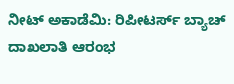ನೀಟ್‌ ಅಕಾಡೆಮಿ: ರಿಪೀಟರ್ಸ್‌ ಬ್ಯಾಚ್ ದಾಖಲಾತಿ ಆರಂಭ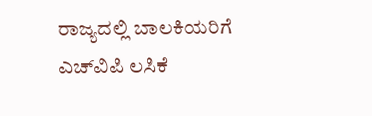ರಾಜ್ಯದಲ್ಲಿ ಬಾಲಕಿಯರಿಗೆ ಎಚ್‌ವಿಪಿ ಲಸಿಕೆ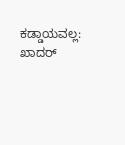ಕಡ್ಡಾಯವಲ್ಲ: ಖಾದರ್